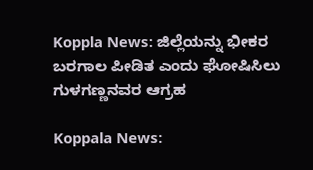Koppla News: ಜಿಲ್ಲೆಯನ್ನು ಭೀಕರ ಬರಗಾಲ ಪೀಡಿತ ಎಂದು ಘೋಷಿಸಿಲು ಗುಳಗಣ್ಣನವರ ಆಗ್ರಹ

Koppala News: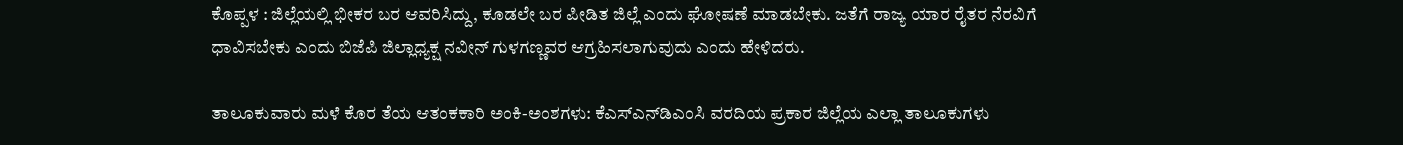ಕೊಪ್ಪಳ : ಜಿಲ್ಲೆಯಲ್ಲಿ ಭೀಕರ ಬರ ಆವರಿಸಿದ್ದು, ಕೂಡಲೇ ಬರ ಪೀಡಿತ ಜಿಲ್ಲೆ ಎಂದು ಘೋಷಣೆ ಮಾಡಬೇಕು. ಜತೆಗೆ ರಾಜ್ಯ ಯಾರ ರೈತರ ನೆರವಿಗೆ ಧಾವಿಸಬೇಕು ಎಂದು ಬಿಜೆಪಿ ಜಿಲ್ಲಾಧ್ಯಕ್ಷ ನವೀನ್ ಗುಳಗಣ್ಣವರ ಆಗ್ರಹಿಸಲಾಗುವುದು ಎಂದು ಹೇಳಿದರು.

ತಾಲೂಕುವಾರು ಮಳೆ ಕೊರ ತೆಯ ಆತಂಕಕಾರಿ ಅಂಕಿ-ಅಂಶಗಳು: ಕೆಎಸ್‌ಎನ್‌ಡಿಎಂಸಿ ವರದಿಯ ಪ್ರಕಾರ ಜಿಲ್ಲೆಯ ಎಲ್ಲಾ ತಾಲೂಕುಗಳು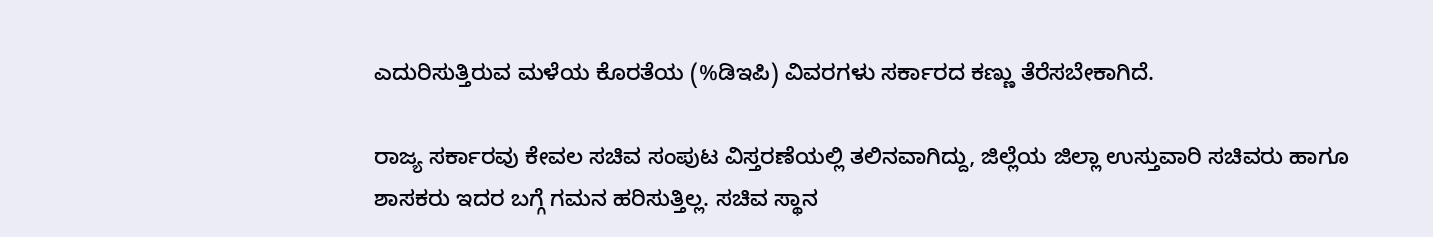ಎದುರಿಸುತ್ತಿರುವ ಮಳೆಯ ಕೊರತೆಯ (%ಡಿಇಪಿ) ವಿವರಗಳು ಸರ್ಕಾರದ ಕಣ್ಣು ತೆರೆಸಬೇಕಾಗಿದೆ.

ರಾಜ್ಯ ಸರ್ಕಾರವು ಕೇವಲ ಸಚಿವ ಸಂಪುಟ ವಿಸ್ತರಣೆಯಲ್ಲಿ ತಲಿನವಾಗಿದ್ದು, ಜಿಲ್ಲೆಯ ಜಿಲ್ಲಾ ಉಸ್ತುವಾರಿ ಸಚಿವರು ಹಾಗೂ ಶಾಸಕರು ಇದರ ಬಗ್ಗೆ ಗಮನ ಹರಿಸುತ್ತಿಲ್ಲ. ಸಚಿವ ಸ್ಥಾನ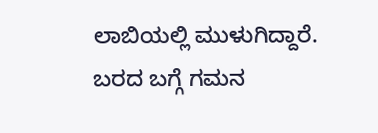ಲಾಬಿಯಲ್ಲಿ ಮುಳುಗಿದ್ದಾರೆ. ಬರದ ಬಗ್ಗೆ ಗಮನ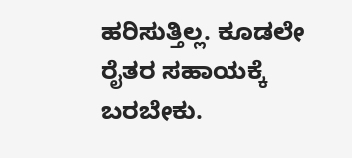ಹರಿಸುತ್ತಿಲ್ಲ. ಕೂಡಲೇ ರೈತರ ಸಹಾಯಕ್ಕೆ ಬರಬೇಕು.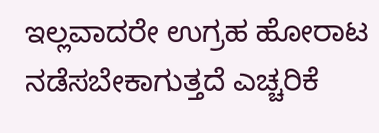ಇಲ್ಲವಾದರೇ ಉಗ್ರಹ ಹೋರಾಟ ನಡೆಸಬೇಕಾಗುತ್ತದೆ ಎಚ್ಚರಿಕೆ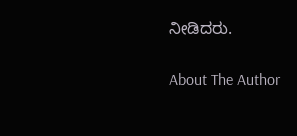ನೀಡಿದರು.

About The Author